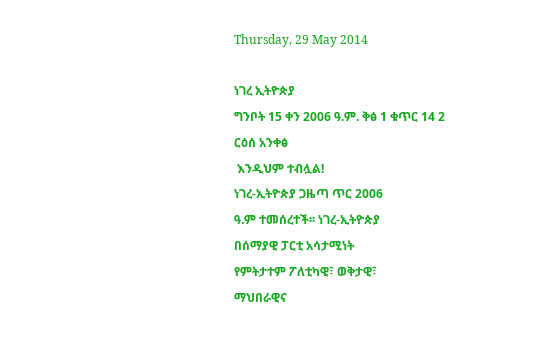Thursday, 29 May 2014

ነገረ ኢትዮጵያ
ግንቦት 15 ቀን 2006 ዓ.ም. ቅፅ 1 ቁጥር 14 2
ርዕሰ አንቀፅ
 እንዲህም ተብሏል!
ነገረ-ኢትዮጵያ ጋዜጣ ጥር 2006
ዓ.ም ተመሰረተች፡፡ ነገረ-ኢትዮጵያ
በሰማያዊ ፓርቲ አሳታሚነት
የምትታተም ፖለቲካዊ፣ ወቅታዊ፣
ማህበራዊና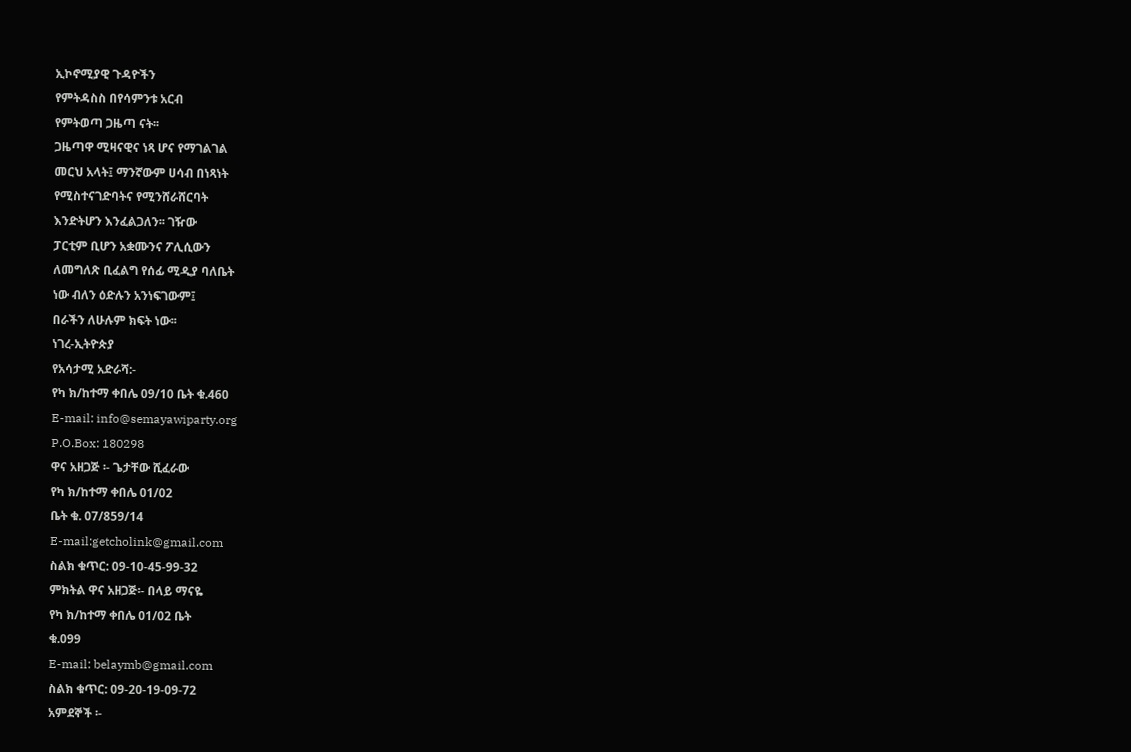ኢኮኖሚያዊ ጉዳዮችን
የምትዳስስ በየሳምንቱ አርብ
የምትወጣ ጋዜጣ ናት፡፡
ጋዜጣዋ ሚዛናዊና ነጻ ሆና የማገልገል
መርህ አላት፤ ማንኛውም ሀሳብ በነጻነት
የሚስተናገድባትና የሚንሸራሸርባት
እንድትሆን እንፈልጋለን፡፡ ገዥው
ፓርቲም ቢሆን አቋሙንና ፖሊሲውን
ለመግለጽ ቢፈልግ የሰፊ ሚዲያ ባለቤት
ነው ብለን ዕድሉን አንነፍገውም፤
በራችን ለሁሉም ክፍት ነው፡፡
ነገረ-ኢትዮጵያ
የአሳታሚ አድራሻ:-
የካ ክ/ከተማ ቀበሌ 09/10 ቤት ቁ.460
E-mail: info@semayawiparty.org
P.O.Box: 180298
ዋና አዘጋጅ ፡- ጌታቸው ሺፈራው
የካ ክ/ከተማ ቀበሌ 01/02
ቤት ቁ. 07/859/14
E-mail:getcholink@gmail.com
ስልክ ቁጥር: 09-10-45-99-32
ምክትል ዋና አዘጋጅ፡- በላይ ማናዬ
የካ ክ/ከተማ ቀበሌ 01/02 ቤት
ቁ.099
E-mail: belaymb@gmail.com
ስልክ ቁጥር: 09-20-19-09-72
አምደኞች ፡-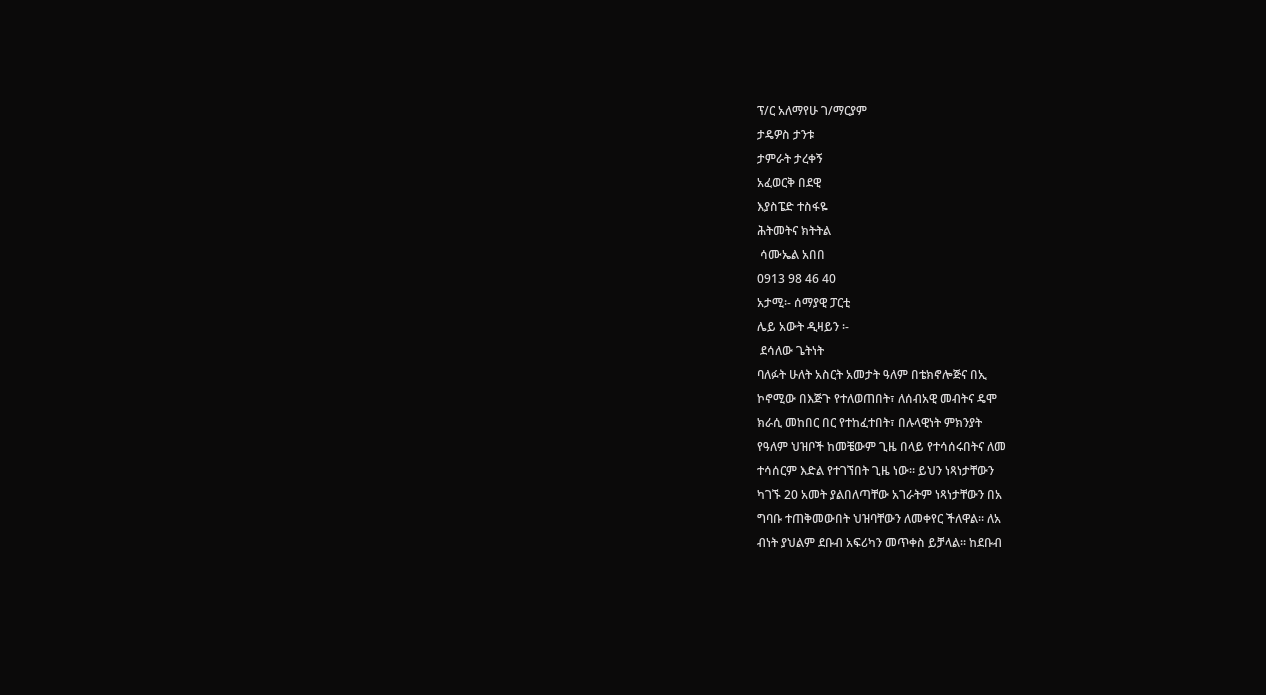ፕ/ር አለማየሁ ገ/ማርያም
ታዴዎስ ታንቱ
ታምራት ታረቀኝ
አፈወርቅ በደዊ
እያስፔድ ተስፋዬ
ሕትመትና ክትትል
 ሳሙኤል አበበ
0913 98 46 40
አታሚ፡- ሰማያዊ ፓርቲ
ሌይ አውት ዲዛይን ፡-
 ደሳለው ጌትነት
ባለፉት ሁለት አስርት አመታት ዓለም በቴክኖሎጅና በኢ
ኮኖሚው በእጅጉ የተለወጠበት፣ ለሰብአዊ መብትና ዴሞ
ክራሲ መከበር በር የተከፈተበት፣ በሉላዊነት ምክንያት
የዓለም ህዝቦች ከመቼውም ጊዜ በላይ የተሳሰሩበትና ለመ
ተሳሰርም እድል የተገኘበት ጊዜ ነው፡፡ ይህን ነጻነታቸውን
ካገኙ 20 አመት ያልበለጣቸው አገራትም ነጻነታቸውን በአ
ግባቡ ተጠቅመውበት ህዝባቸውን ለመቀየር ችለዋል፡፡ ለአ
ብነት ያህልም ደቡብ አፍሪካን መጥቀስ ይቻላል፡፡ ከደቡብ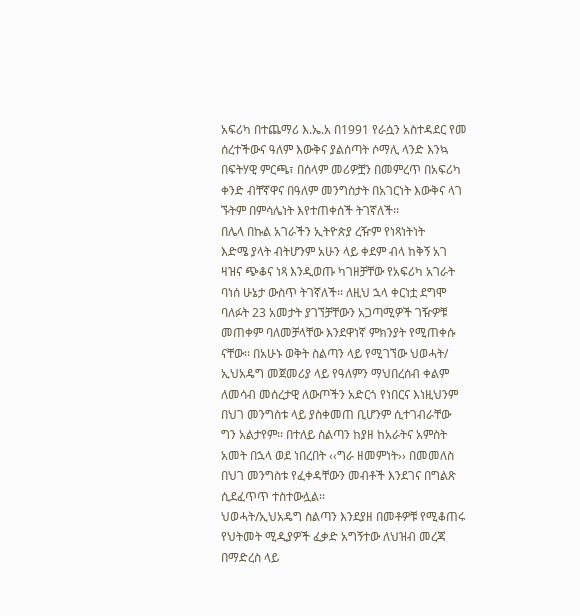አፍሪካ በተጨማሪ እ.ኤ.አ በ1991 የራሷን አስተዳደር የመ
ሰረተችውና ዓለም እውቅና ያልሰጣት ሶማሊ ላንድ እንኳ
በፍትሃዊ ምርጫ፣ በሰላም መሪዎቿን በመምረጥ በአፍሪካ
ቀንድ ብቸኛዋና በዓለም መንግስታት በአገርነት እውቅና ላገ
ኙትም በምሳሌነት እየተጠቀሰች ትገኛለች፡፡
በሌላ በኩል አገራችን ኢትዮጵያ ረዥም የነጻነትነት
እድሜ ያላት ብትሆንም አሁን ላይ ቀደም ብላ ከቅኝ አገ
ዛዝና ጭቆና ነጻ እንዲወጡ ካገዘቻቸው የአፍሪካ አገራት
ባነሰ ሁኔታ ውስጥ ትገኛለች፡፡ ለዚህ ኋላ ቀርነቷ ደግሞ
ባለፉት 23 አመታት ያገኘቻቸውን አጋጣሚዎች ገዥዎቹ
መጠቀም ባለመቻላቸው እንደዋነኛ ምክንያት የሚጠቀሱ
ናቸው፡፡ በአሁኑ ወቅት ስልጣን ላይ የሚገኘው ህወሓት/
ኢህአዴግ መጀመሪያ ላይ የዓለምን ማህበረሰብ ቀልም
ለመሳብ መሰረታዊ ለውጦችን አድርጎ የነበርና እነዚህንም
በህገ መንግስቱ ላይ ያስቀመጠ ቢሆንም ሲተገብራቸው
ግን አልታየም፡፡ በተለይ ስልጣን ከያዘ ከአራትና አምስት
አመት በኋላ ወደ ነበረበት ‹‹ግራ ዘመምነት›› በመመለስ
በህገ መንግስቱ የፈቀዳቸውን መብቶች እንደገና በግልጽ
ሲደፈጥጥ ተስተውሏል፡፡
ህወሓት/ኢህአዴግ ስልጣን እንደያዘ በመቶዎቹ የሚቆጠሩ
የህትመት ሚዲያዎች ፈቃድ አግኝተው ለህዝብ መረጃ
በማድረስ ላይ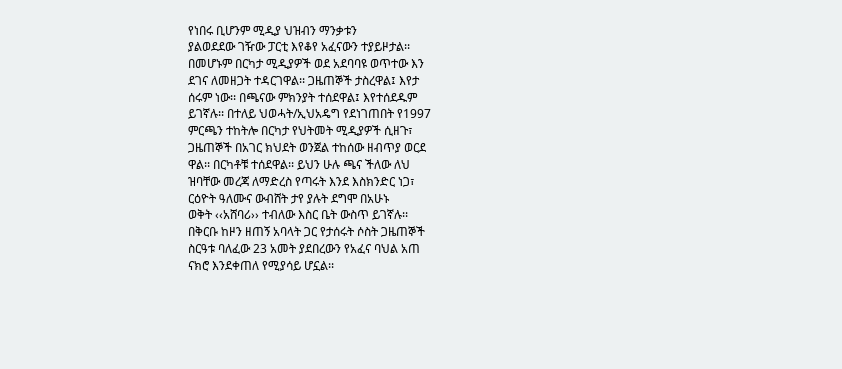የነበሩ ቢሆንም ሚዲያ ህዝብን ማንቃቱን
ያልወደደው ገዥው ፓርቲ እየቆየ አፈናውን ተያይዞታል፡፡
በመሆኑም በርካታ ሚዲያዎች ወደ አደባባዩ ወጥተው እን
ደገና ለመዘጋት ተዳርገዋል፡፡ ጋዜጠኞች ታስረዋል፤ እየታ
ሰሩም ነው፡፡ በጫናው ምክንያት ተሰደዋል፤ እየተሰደዱም
ይገኛሉ፡፡ በተለይ ህወሓት/ኢህአዴግ የደነገጠበት የ1997
ምርጫን ተከትሎ በርካታ የህትመት ሚዲያዎች ሲዘጉ፣
ጋዜጠኞች በአገር ክህደት ወንጀል ተከሰው ዘብጥያ ወርደ
ዋል፡፡ በርካቶቹ ተሰደዋል፡፡ ይህን ሁሉ ጫና ችለው ለህ
ዝባቸው መረጃ ለማድረስ የጣሩት እንደ እስክንድር ነጋ፣
ርዕዮት ዓለሙና ውብሸት ታየ ያሉት ደግሞ በአሁኑ
ወቅት ‹‹አሸባሪ›› ተብለው እስር ቤት ውስጥ ይገኛሉ፡፡
በቅርቡ ከዞን ዘጠኝ አባላት ጋር የታሰሩት ሶስት ጋዜጠኞች
ስርዓቱ ባለፈው 23 አመት ያደበረውን የአፈና ባህል አጠ
ናክሮ እንደቀጠለ የሚያሳይ ሆኗል፡፡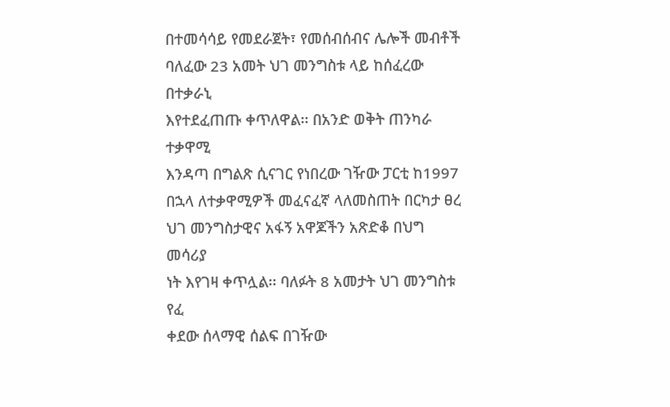በተመሳሳይ የመደራጀት፣ የመሰብሰብና ሌሎች መብቶች
ባለፈው 23 አመት ህገ መንግስቱ ላይ ከሰፈረው በተቃራኒ
እየተደፈጠጡ ቀጥለዋል፡፡ በአንድ ወቅት ጠንካራ ተቃዋሚ
እንዳጣ በግልጽ ሲናገር የነበረው ገዥው ፓርቲ ከ1997
በኋላ ለተቃዋሚዎች መፈናፈኛ ላለመስጠት በርካታ ፀረ
ህገ መንግስታዊና አፋኝ አዋጆችን አጽድቆ በህግ መሳሪያ
ነት እየገዛ ቀጥሏል፡፡ ባለፉት 8 አመታት ህገ መንግስቱ የፈ
ቀደው ሰላማዊ ሰልፍ በገዥው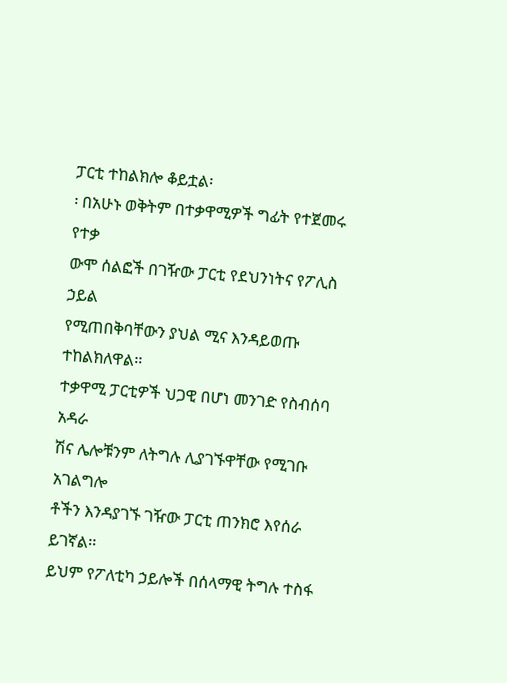ፓርቲ ተከልክሎ ቆይቷል፡
፡ በአሁኑ ወቅትም በተቃዋሚዎች ግፊት የተጀመሩ የተቃ
ውሞ ሰልፎች በገዥው ፓርቲ የደህንነትና የፖሊስ ኃይል
የሚጠበቅባቸውን ያህል ሚና እንዳይወጡ ተከልክለዋል፡፡
ተቃዋሚ ፓርቲዎች ህጋዊ በሆነ መንገድ የስብሰባ አዳራ
ሽና ሌሎቹንም ለትግሉ ሊያገኙዋቸው የሚገቡ አገልግሎ
ቶችን እንዳያገኙ ገዥው ፓርቲ ጠንክሮ እየሰራ ይገኛል፡፡
ይህም የፖለቲካ ኃይሎች በሰላማዊ ትግሉ ተስፋ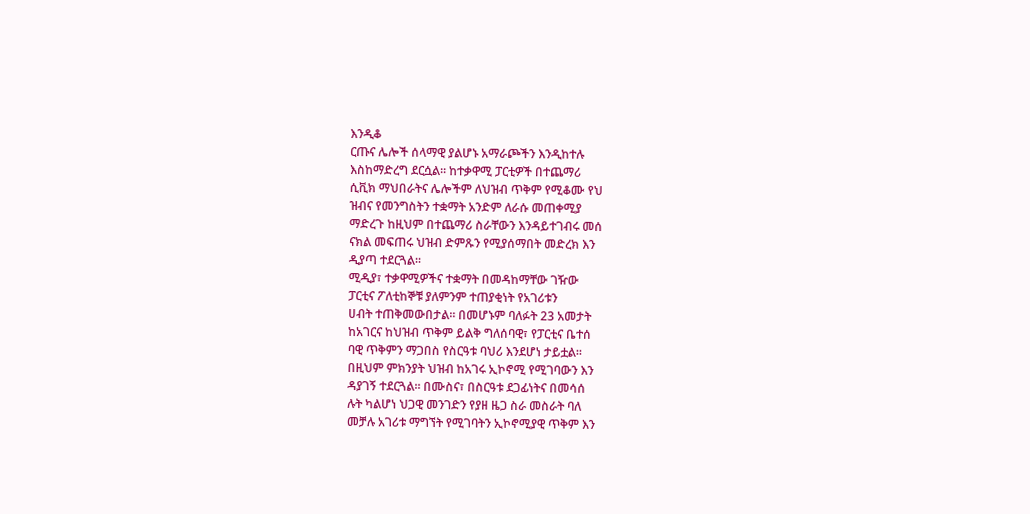እንዲቆ
ርጡና ሌሎች ሰላማዊ ያልሆኑ አማራጮችን እንዲከተሉ
እስከማድረግ ደርሷል፡፡ ከተቃዋሚ ፓርቲዎች በተጨማሪ
ሲቪክ ማህበራትና ሌሎችም ለህዝብ ጥቅም የሚቆሙ የህ
ዝብና የመንግስትን ተቋማት አንድም ለራሱ መጠቀሚያ
ማድረጉ ከዚህም በተጨማሪ ስራቸውን እንዳይተገብሩ መሰ
ናክል መፍጠሩ ህዝብ ድምጹን የሚያሰማበት መድረክ እን
ዲያጣ ተደርጓል፡፡
ሚዲያ፣ ተቃዋሚዎችና ተቋማት በመዳከማቸው ገዥው
ፓርቲና ፖለቲከኞቹ ያለምንም ተጠያቂነት የአገሪቱን
ሀብት ተጠቅመውበታል፡፡ በመሆኑም ባለፉት 23 አመታት
ከአገርና ከህዝብ ጥቅም ይልቅ ግለሰባዊ፣ የፓርቲና ቤተሰ
ባዊ ጥቅምን ማጋበስ የስርዓቱ ባህሪ እንደሆነ ታይቷል፡፡
በዚህም ምክንያት ህዝብ ከአገሩ ኢኮኖሚ የሚገባውን እን
ዳያገኝ ተደርጓል፡፡ በሙስና፣ በስርዓቱ ደጋፊነትና በመሳሰ
ሉት ካልሆነ ህጋዊ መንገድን የያዘ ዜጋ ስራ መስራት ባለ
መቻሉ አገሪቱ ማግኘት የሚገባትን ኢኮኖሚያዊ ጥቅም እን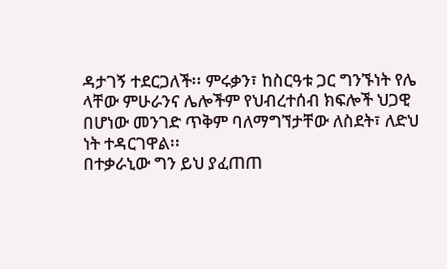ዳታገኝ ተደርጋለች፡፡ ምሩቃን፣ ከስርዓቱ ጋር ግንኙነት የሌ
ላቸው ምሁራንና ሌሎችም የህብረተሰብ ክፍሎች ህጋዊ
በሆነው መንገድ ጥቅም ባለማግኘታቸው ለስደት፣ ለድህ
ነት ተዳርገዋል፡፡
በተቃራኒው ግን ይህ ያፈጠጠ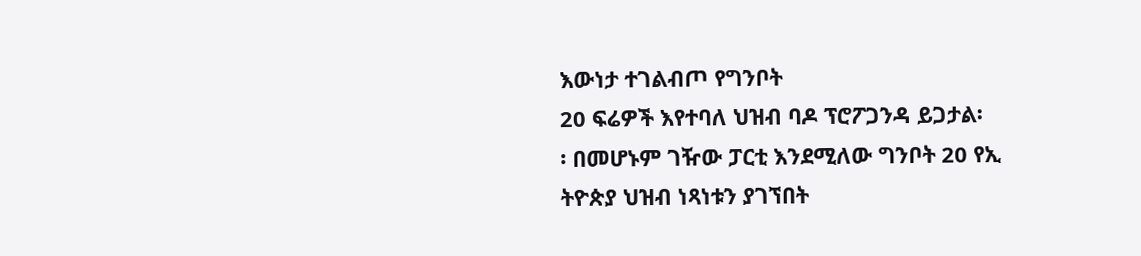እውነታ ተገልብጦ የግንቦት
20 ፍሬዎች እየተባለ ህዝብ ባዶ ፕሮፖጋንዳ ይጋታል፡
፡ በመሆኑም ገዥው ፓርቲ እንደሚለው ግንቦት 20 የኢ
ትዮጵያ ህዝብ ነጻነቱን ያገኘበት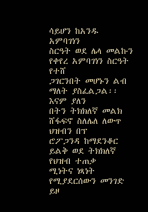ሳይሆን ከአንዱ አምባገነን
ስርዓት ወደ ሌላ መልኩን የቀየረ አምባገነን ስርዓት የተሸ
ጋገርንበት መሆኑን ልብ ማለት ያስፈልጋል፡፡ እናም ያለን
በትን ትክክለኛ መልክ ሸፋፍኖ ስለሌለ ለውጥ ህዝብን በፕ
ሮፖጋንዳ ከማደንቆር ይልቅ ወደ ትክክለኛ የህዝብ ተጠቃ
ሚነትና ነጻነት የሚያደርሰውን መንገድ ይዞ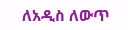ለአዲስ ለውጥ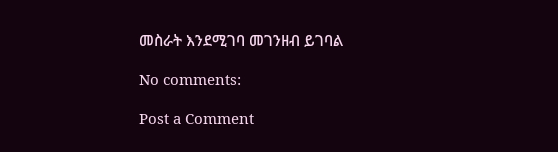መስራት እንደሚገባ መገንዘብ ይገባል

No comments:

Post a Comment